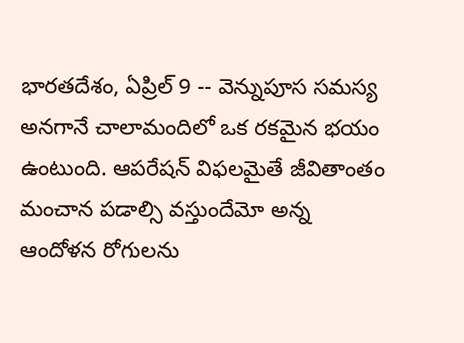భారతదేశం, ఏప్రిల్ 9 -- వెన్నుపూస సమస్య అనగానే చాలామందిలో ఒక రకమైన భయం ఉంటుంది. ఆపరేషన్ విఫలమైతే జీవితాంతం మంచాన పడాల్సి వస్తుందేమో అన్న ఆందోళన రోగులను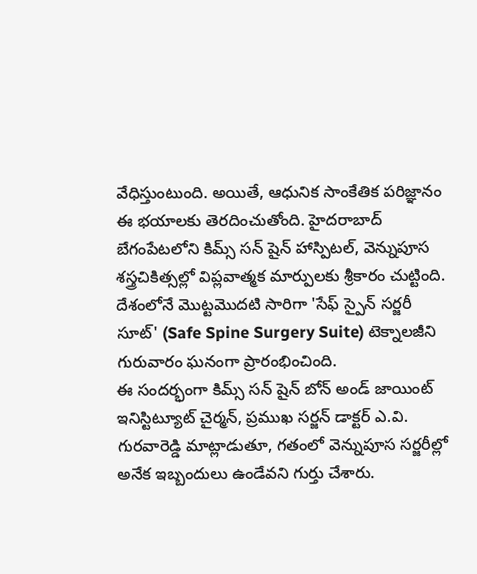వేధిస్తుంటుంది. అయితే, ఆధునిక సాంకేతిక పరిజ్ఞానం ఈ భయాలకు తెరదించుతోంది. హైదరాబాద్ బేగంపేటలోని కిమ్స్ సన్ షైన్ హాస్పిటల్, వెన్నుపూస శస్త్రచికిత్సల్లో విప్లవాత్మక మార్పులకు శ్రీకారం చుట్టింది. దేశంలోనే మొట్టమొదటి సారిగా 'సేఫ్ స్పైన్ సర్జరీ సూట్' (Safe Spine Surgery Suite) టెక్నాలజీని గురువారం ఘనంగా ప్రారంభించింది.
ఈ సందర్భంగా కిమ్స్ సన్ షైన్ బోన్ అండ్ జాయింట్ ఇనిస్టిట్యూట్ చైర్మన్, ప్రముఖ సర్జన్ డాక్టర్ ఎ.వి. గురవారెడ్డి మాట్లాడుతూ, గతంలో వెన్నుపూస సర్జరీల్లో అనేక ఇబ్బందులు ఉండేవని గుర్తు చేశారు.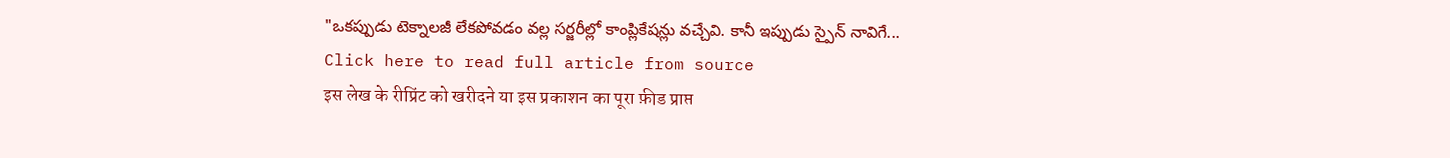"ఒకప్పుడు టెక్నాలజీ లేకపోవడం వల్ల సర్జరీల్లో కాంప్లికేషన్లు వచ్చేవి. కానీ ఇప్పుడు స్పైన్ నావిగే...
Click here to read full article from source
इस लेख के रीप्रिंट को खरीदने या इस प्रकाशन का पूरा फ़ीड प्राप्त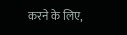करने के लिए,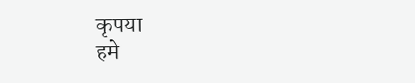कृपया
हमे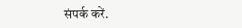संपर्क करें.